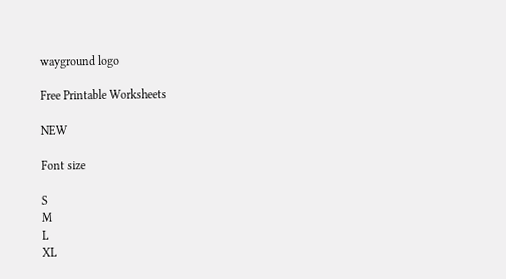wayground logo

Free Printable Worksheets

NEW

Font size

S
M
L
XL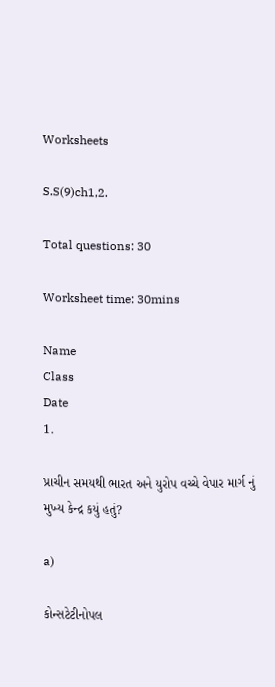Worksheets

S.S(9)ch1,2.

Total questions: 30

Worksheet time: 30mins

Name
Class
Date
1.

પ્રાચીન સમયથી ભારત અને યુરોપ વચ્ચે વેપાર માર્ગ નું મુખ્ય કેન્દ્ર કયું હતું?

a)

કોન્સટેટીનોપલ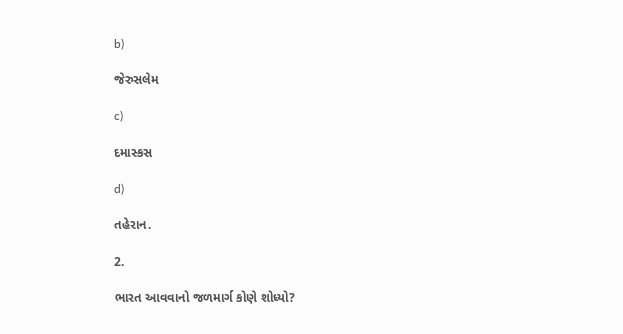b)

જેરુસલેમ

c)

દમાસ્કસ

d)

તહેરાન.

2.

ભારત આવવાનો જળમાર્ગ કોણે શોધ્યો?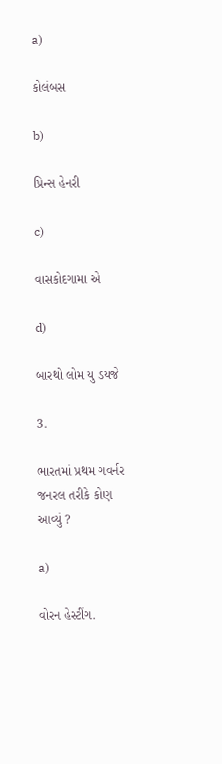a)

કોલંબસ

b)

પ્રિન્સ હેનરી

c)

વાસકોદગામા એ

d)

બારથો લોમ યુ ડયજે

3.

ભારતમાં પ્રથમ ગવર્નર જનરલ તરીકે કોણ આવ્યું ?

a)

વોરન હેસ્ટીંગ.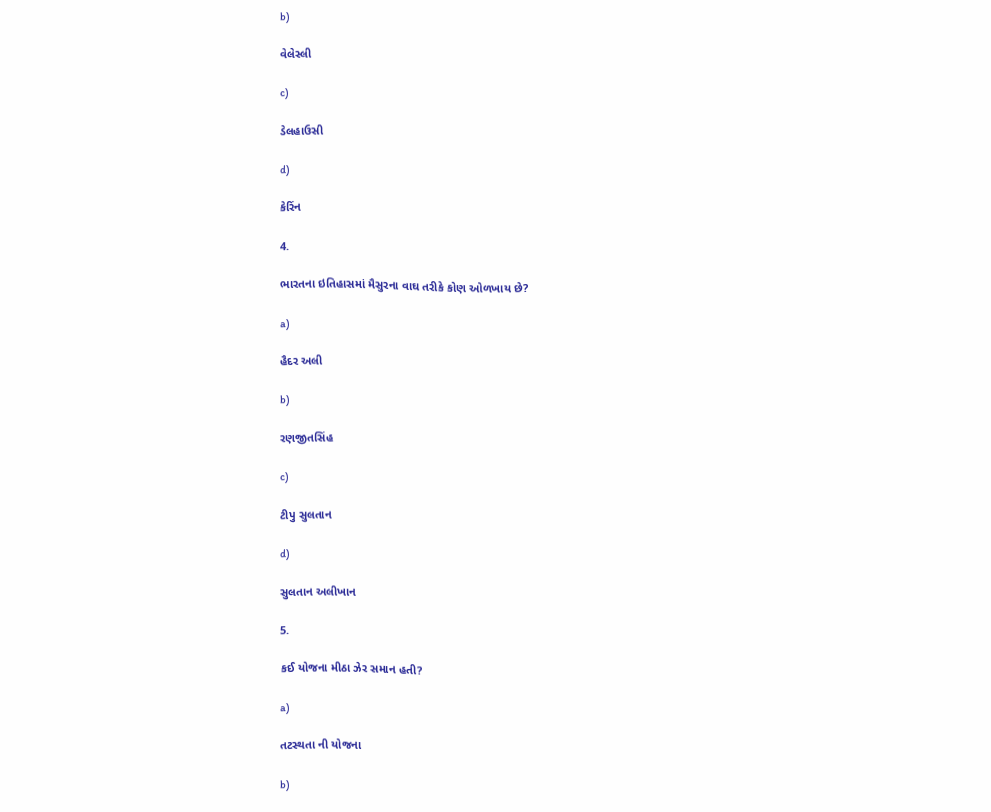b)

વેલેસ્લી

c)

ડેલહાઉસી

d)

કેરિંન

4.

ભારતના ઇતિહાસમાં મૈસુરના વાઘ તરીકે કોણ ઓળખાય છે?

a)

હૈદર અલી

b)

રણજીતસિંહ

c)

ટીપુ સુલતાન

d)

સુલતાન અલીખાન

5.

કઈ યોજના મીઠા ઝેર સમાન હતી?

a)

તટસ્થતા ની યોજના

b)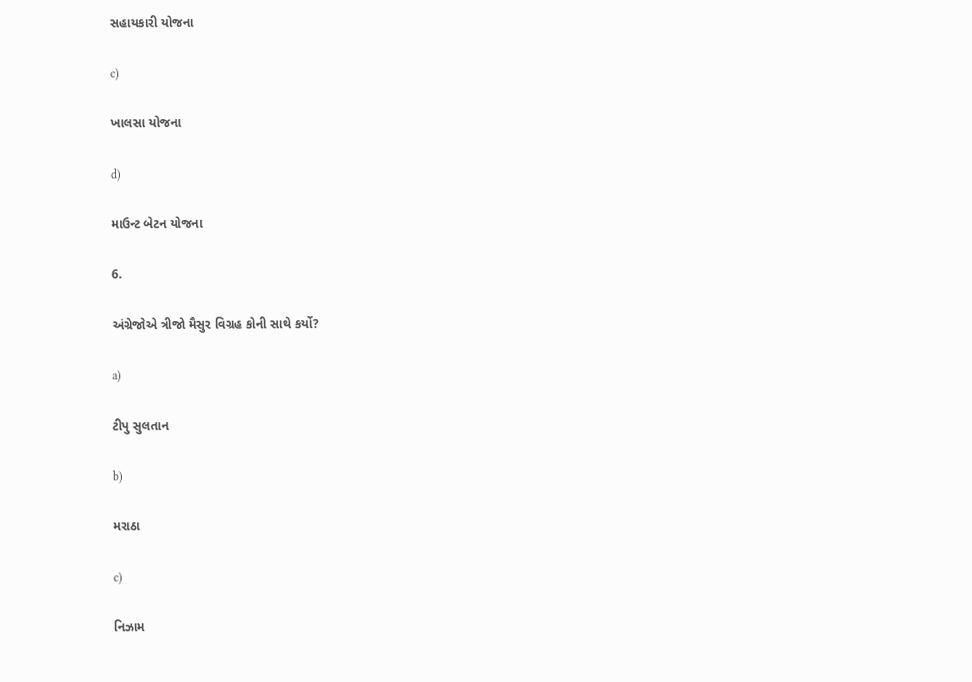સહાયકારી યોજના

c)

ખાલસા યોજના

d)

માઉન્ટ બેટન યોજના

6.

અંગ્રેજોએ ત્રીજો મૈસુર વિગ્રહ કોની સાથે કર્યો?

a)

ટીપુ સુલતાન

b)

મરાઠા

c)

નિઝામ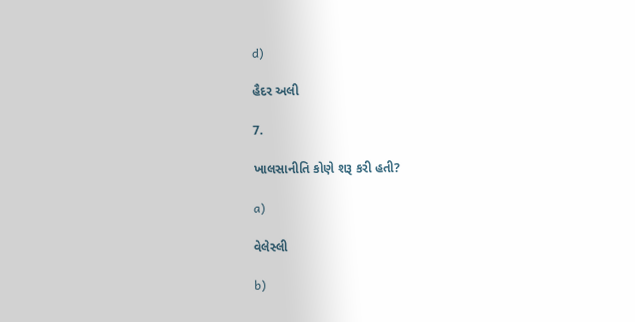d)

હૈદર અલી

7.

ખાલસાનીતિ કોણે શરૂ કરી હતી?

a)

વેલેસ્લી

b)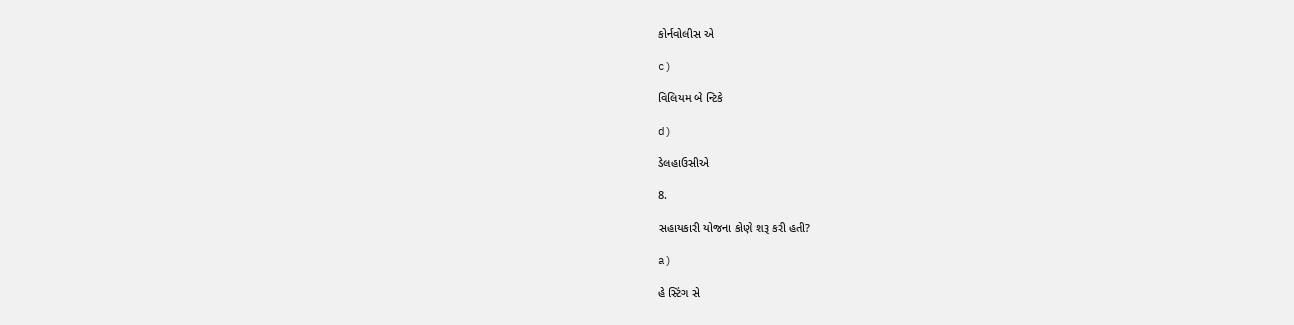કોર્નવોલીસ એ

c)

વિલિયમ બે ન્ટિકે

d)

ડેલહાઉસીએ

8.

સહાયકારી યોજના કોણે શરૂ કરી હતી?

a)

હે સ્ટિંગ સે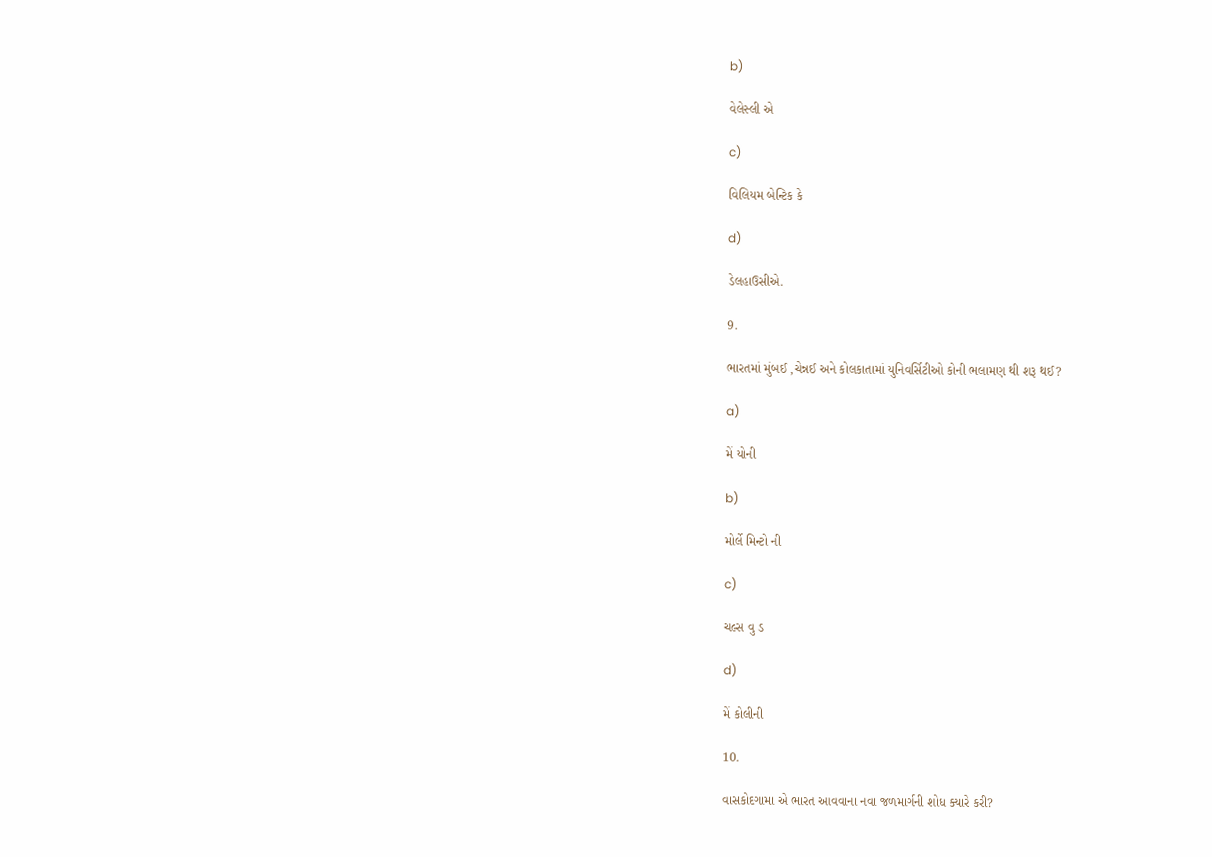b)

વેલેસ્લી એ

c)

વિલિયમ બેન્ટિક કે

d)

ડેલહાઉસીએ.

9.

ભારતમાં મુંબઈ ,ચેન્નઈ અને કોલકાતામાં યુનિવર્સિટીઓ કોની ભલામણ થી શરૂ થઈ?

a)

મેં યોની

b)

મોર્લે મિન્ટો ની

c)

ચલ્સ વુ ડ

d)

મેં કોલીની

10.

વાસકોદગામા એ ભારત આવવાના નવા જળમાર્ગની શોધ ક્યારે કરી?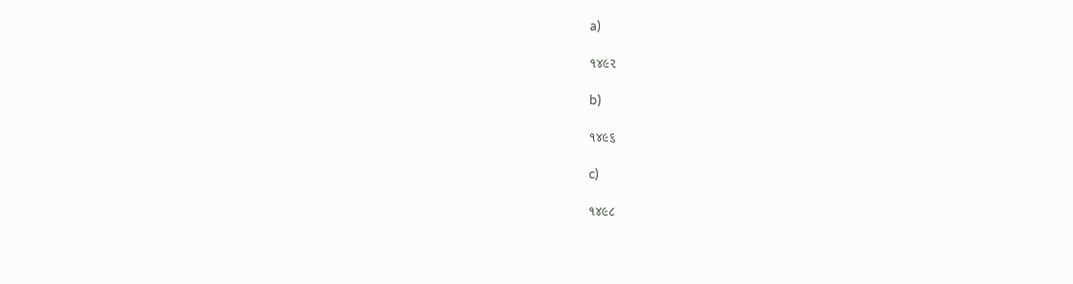a)

૧૪૯૨

b)

૧૪૯૬

c)

૧૪૯૮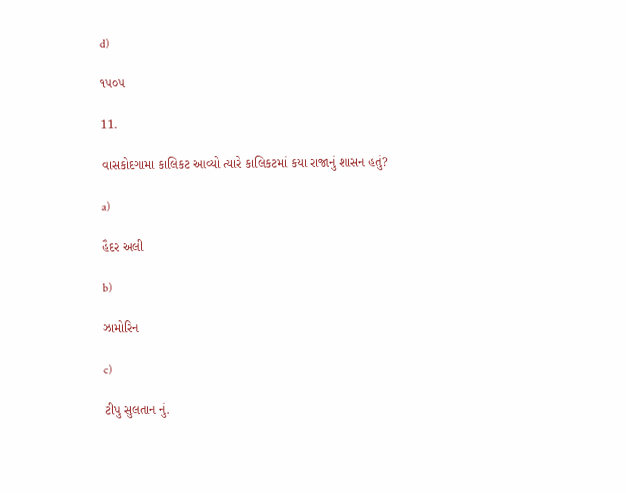d)

૧૫૦૫

11.

વાસકોદગામા કાલિકટ આવ્યો ત્યારે કાલિકટમાં કયા રાજાનું શાસન હતું?

a)

હૈદર અલી

b)

ઝામોરિન

c)

ટીપુ સુલતાન નું.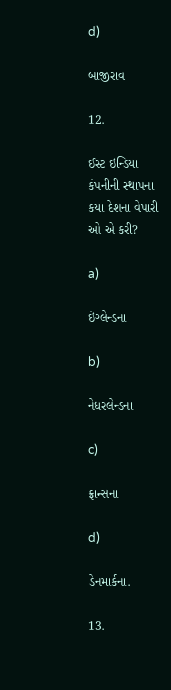d)

બાજીરાવ

12.

ઈસ્ટ ઇન્ડિયા કંપનીની સ્થાપના કયા દેશના વેપારી ઓ એ કરી?

a)

ઇંગ્લેન્ડના

b)

નેધરલેન્ડના

c)

ફ્રાન્સના

d)

ડેનમાર્કના.

13.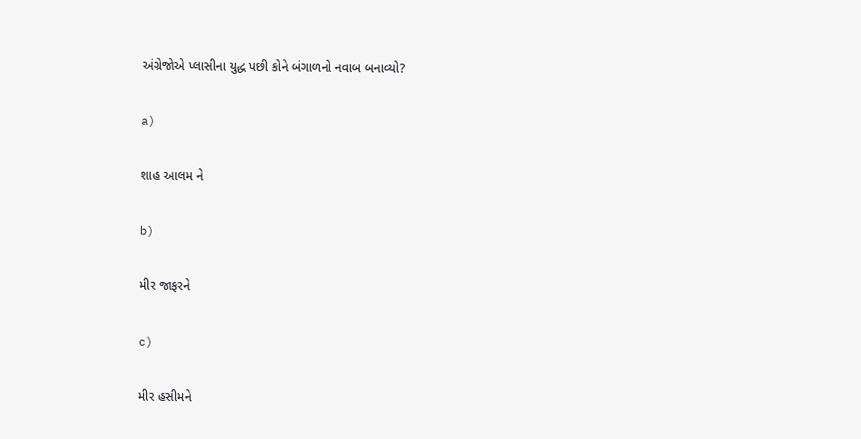અંગ્રેજોએ પ્લાસીના યુદ્ધ પછી કોને બંગાળનો નવાબ બનાવ્યો?

a)

શાહ આલમ ને

b)

મીર જાફરને

c)

મીર હસીમને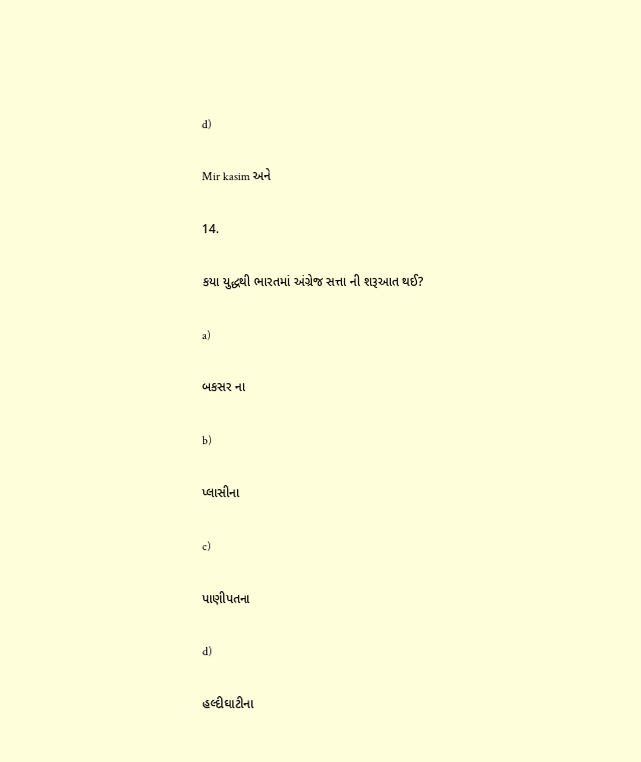d)

Mir kasim અને

14.

કયા યુદ્ધથી ભારતમાં અંગ્રેજ સત્તા ની શરૂઆત થઈ?

a)

બકસર ના

b)

પ્લાસીના

c)

પાણીપતના

d)

હલ્દીઘાટીના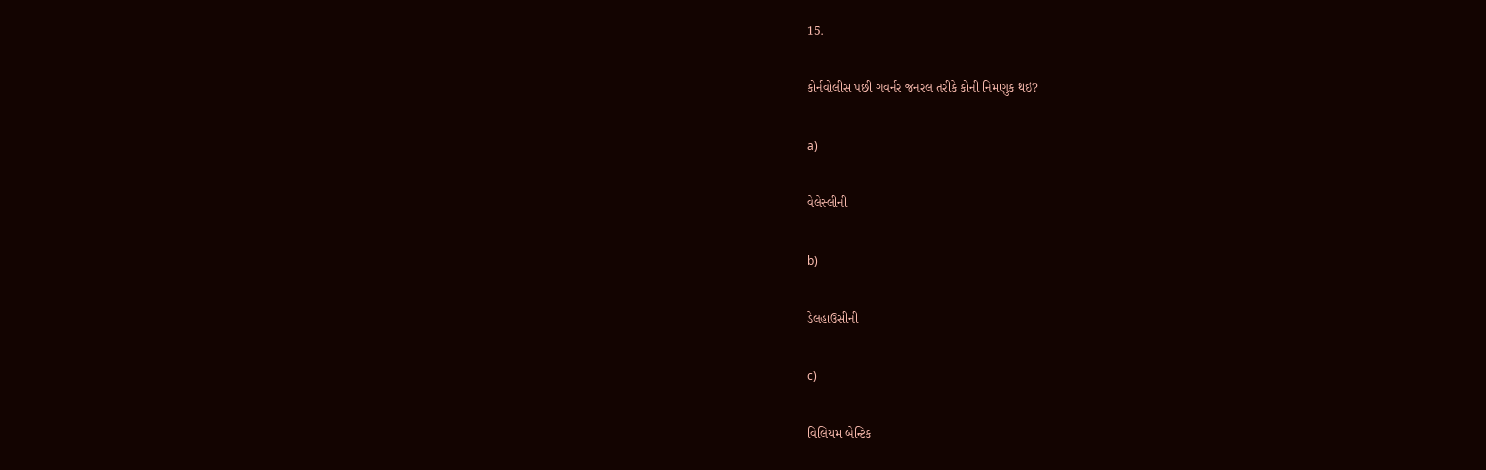15.

કોર્નવોલીસ પછી ગવર્નર જનરલ તરીકે કોની નિમણુક થઇ?

a)

વેલેસ્લીની

b)

ડેલહાઉસીની

c)

વિલિયમ બેન્ટિક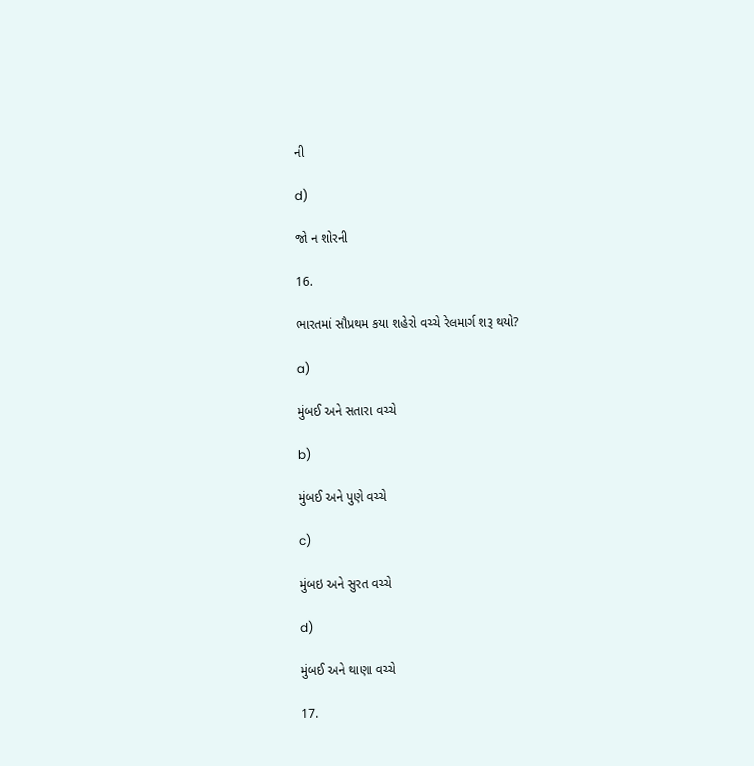ની

d)

જો ન શોરની

16.

ભારતમાં સૌપ્રથમ કયા શહેરો વચ્ચે રેલમાર્ગ શરૂ થયો?

a)

મુંબઈ અને સતારા વચ્ચે

b)

મુંબઈ અને પુણે વચ્ચે

c)

મુંબઇ અને સુરત વચ્ચે

d)

મુંબઈ અને થાણા વચ્ચે

17.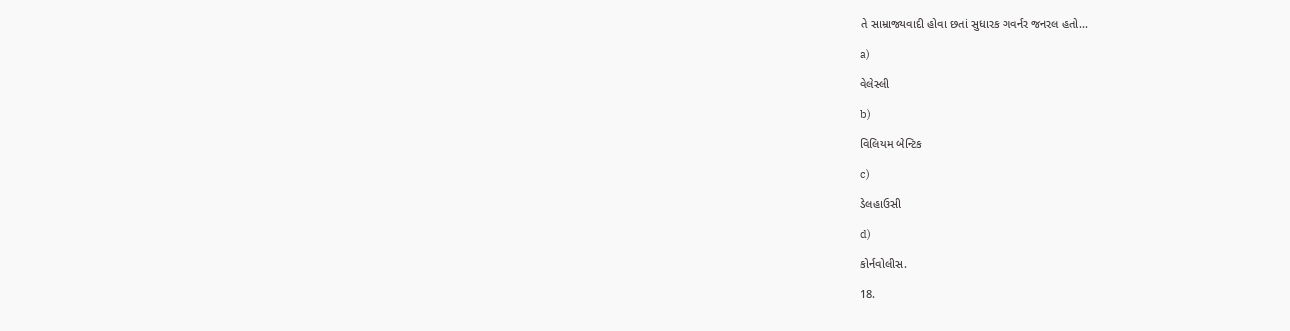તે સામ્રાજ્યવાદી હોવા છતાં સુધારક ગવર્નર જનરલ હતો...

a)

વેલેસ્લી

b)

વિલિયમ બેન્ટિક

c)

ડેલહાઉસી

d)

કોર્નવોલીસ.

18.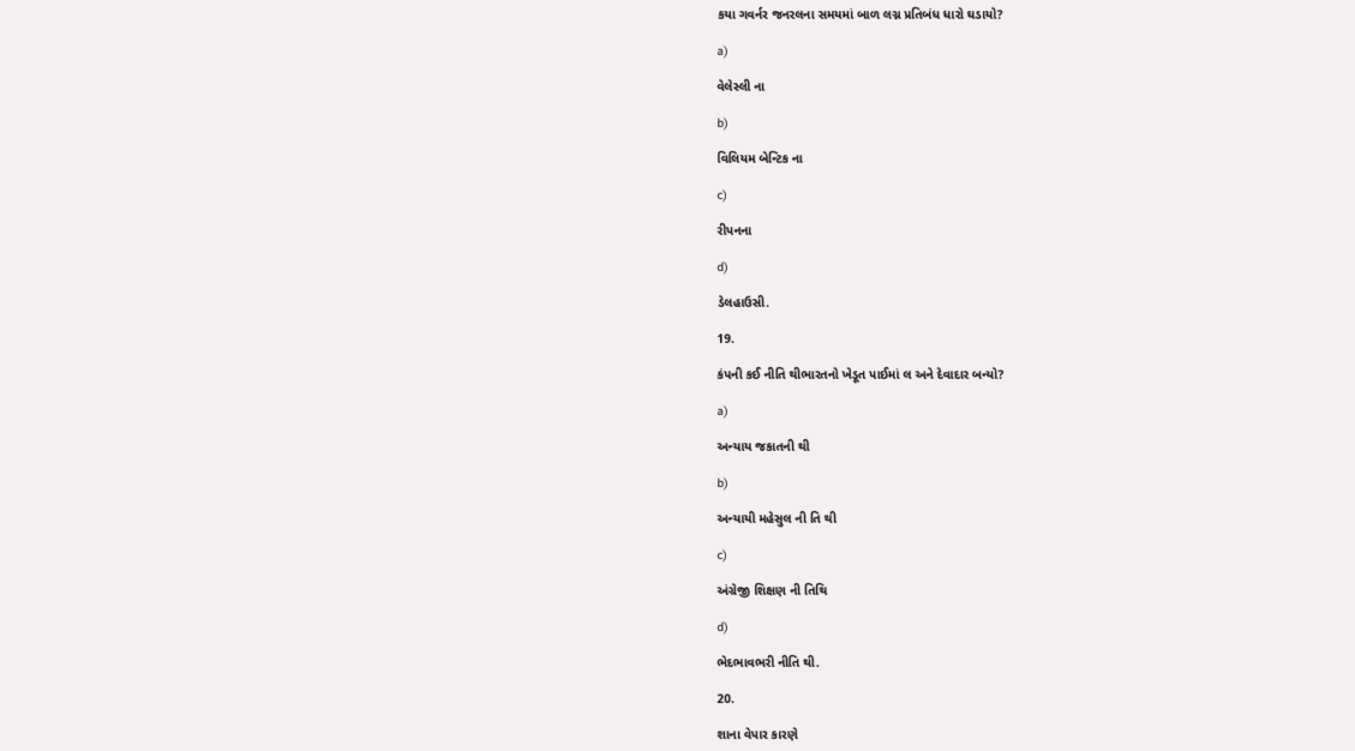કયા ગવર્નર જનરલના સમયમાં બાળ લગ્ન પ્રતિબંધ ધારો ઘડાયો?

a)

વેલેસ્લી ના

b)

વિલિયમ બેન્ટિક ના

c)

રીપનના

d)

ડેલહાઉસી.

19.

કંપની કઈ નીતિ થીભારતનો ખેડૂત પાઈમાં લ અને દેવાદાર બન્યો?

a)

અન્યાય જકાતની થી

b)

અન્યાયી મહેસુલ ની તિ થી

c)

અંગ્રેજી શિક્ષણ ની તિથિ

d)

ભેદભાવભરી નીતિ થી.

20.

શાના વેપાર કારણે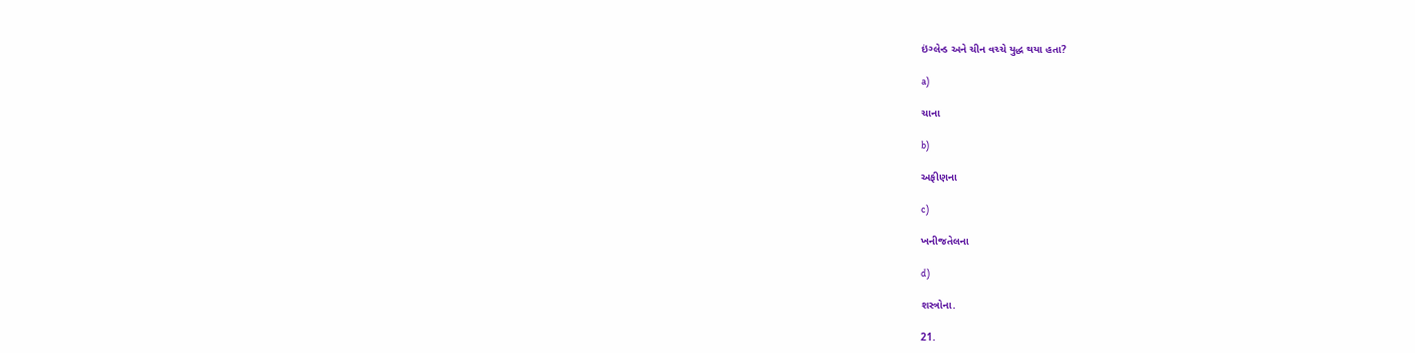ઇંગ્લેન્ડ અને ચીન વચ્ચે યુદ્ધ થયા હતા?

a)

ચાના

b)

અફીણના

c)

ખનીજતેલના

d)

શસ્ત્રોના.

21.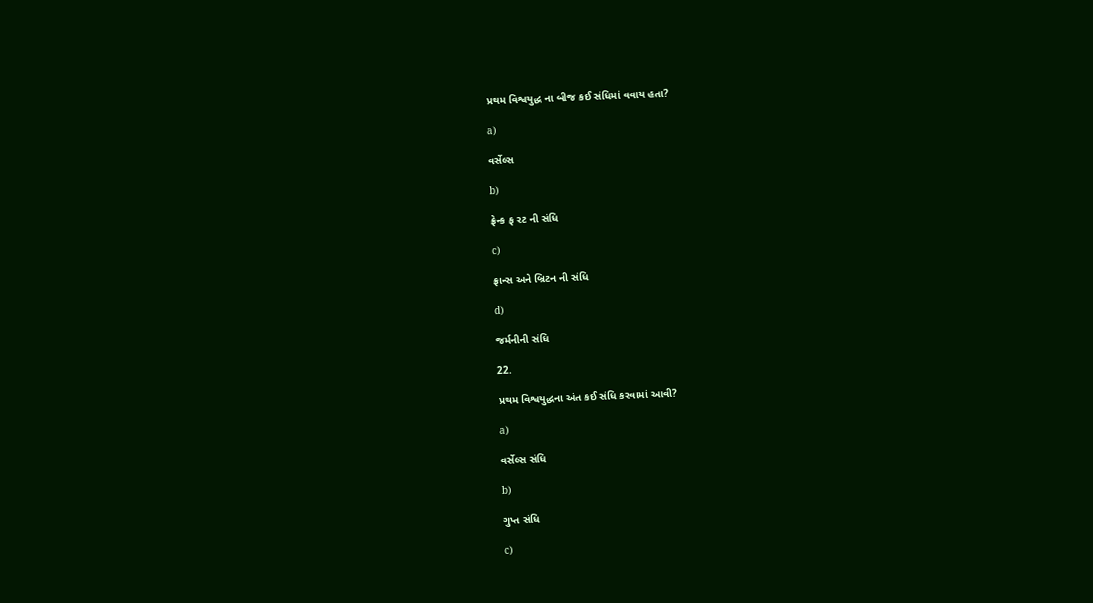પ્રથમ વિશ્વયુદ્ધ ના બીજ કઈ સંધિમાં વવાય હતા?

a)

વર્સેલ્સ

b)

ફ્રેન્ક ફ રટ ની સંધિ

c)

ફ્રાન્સ અને બ્રિટન ની સંધિ

d)

જર્મનીની સંધિ

22.

પ્રથમ વિશ્વયુદ્ધના અંત કઈ સંધિ કરવામાં આવી?

a)

વર્સેલ્સ સંધિ

b)

ગુપ્ત સંધિ

c)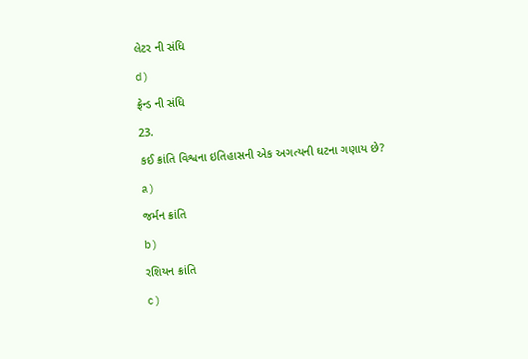લેટર ની સંધિ

d)

ફ્રેન્ડ ની સંધિ

23.

કઈ ક્રાંતિ વિશ્વના ઇતિહાસની એક અગત્યની ઘટના ગણાય છે?

a)

જર્મન ક્રાંતિ

b)

રશિયન ક્રાંતિ

c)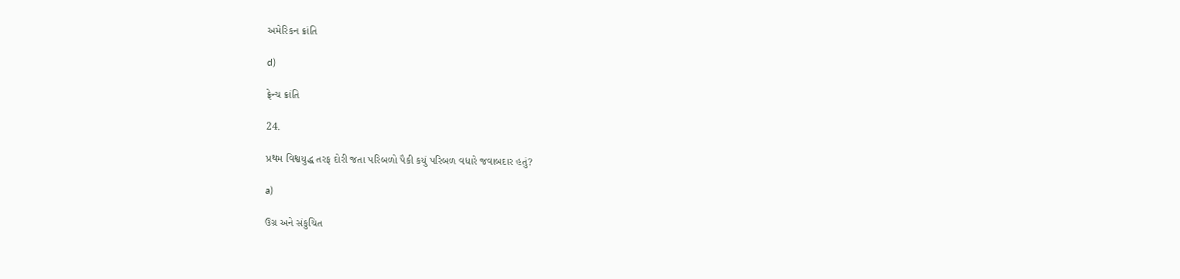અમેરિકન ક્રાંતિ

d)

ફ્રેન્ચ ક્રાંતિ

24.

પ્રથમ વિશ્વયુદ્ધ તરફ દોરી જતા પરિબળો પૈકી કયું પરિબળ વધારે જવાબદાર હતું?

a)

ઉગ્ર અને સંકુચિત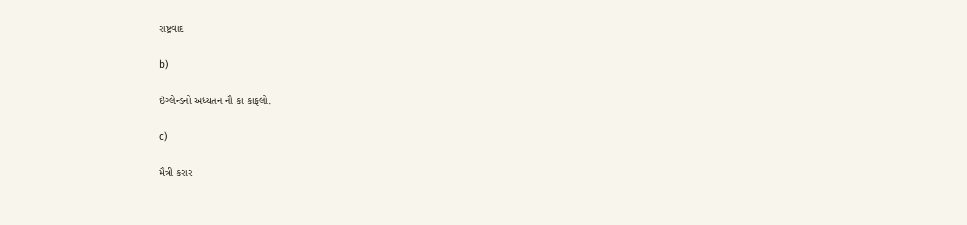રાષ્ટ્રવાદ

b)

ઇંગ્લેન્ડનો અધ્યતન નૌ કા કાફલો.

c)

મૈત્રી કરાર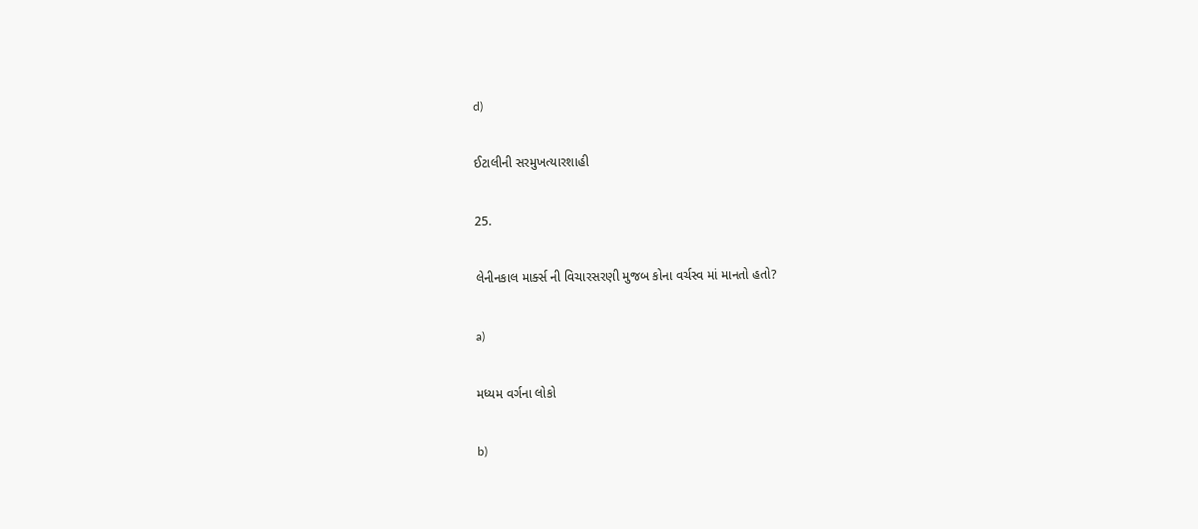d)

ઈટાલીની સરમુખત્યારશાહી

25.

લેનીનકાલ માર્ક્સ ની વિચારસરણી મુજબ કોના વર્ચસ્વ માં માનતો હતો?

a)

મધ્યમ વર્ગના લોકો

b)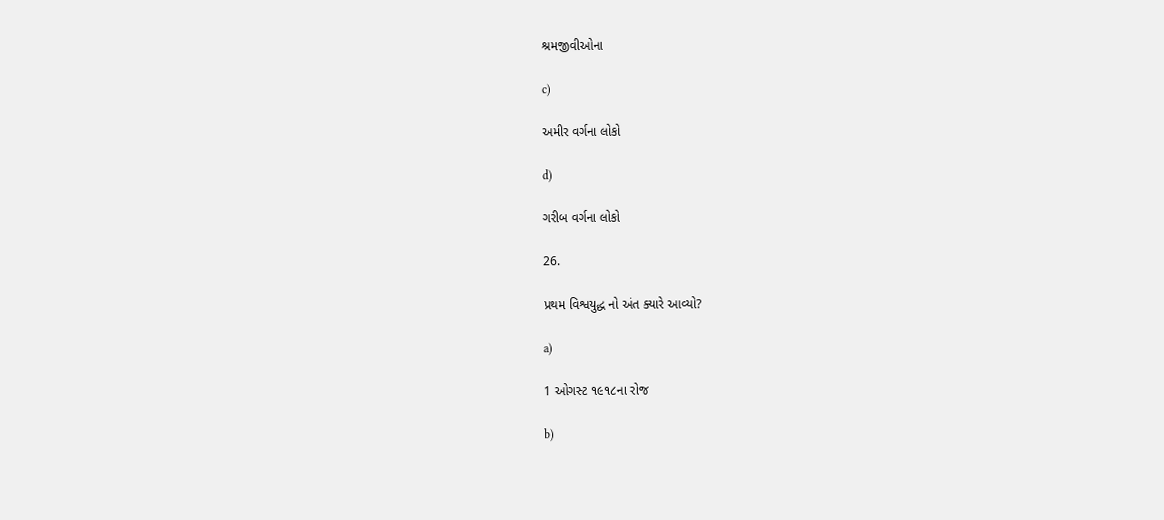શ્રમજીવીઓના

c)

અમીર વર્ગના લોકો

d)

ગરીબ વર્ગના લોકો

26.

પ્રથમ વિશ્વયુદ્ધ નો અંત ક્યારે આવ્યો?

a)

1 ઓગસ્ટ ૧૯૧૮ના રોજ

b)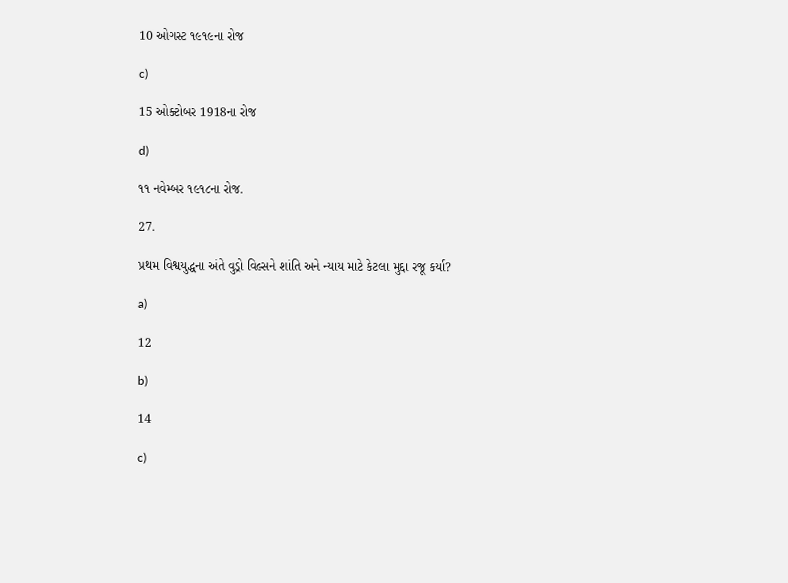10 ઓગસ્ટ ૧૯૧૯ના રોજ

c)

15 ઓક્ટોબર 1918ના રોજ

d)

૧૧ નવેમ્બર ૧૯૧૮ના રોજ.

27.

પ્રથમ વિશ્વયુદ્ધના અંતે વુડ્રો વિલ્સને શાંતિ અને ન્યાય માટે કેટલા મુદ્દા રજૂ કર્યા?

a)

12

b)

14

c)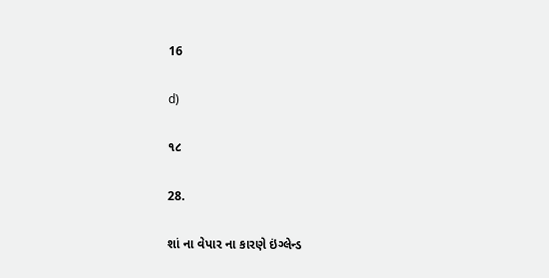16

d)

૧૮

28.

શાં ના વેપાર ના કારણે ઇંગ્લેન્ડ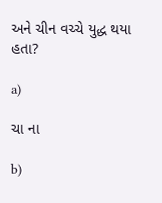અને ચીન વચ્ચે યુદ્ધ થયા હતા?

a)

ચા ના

b)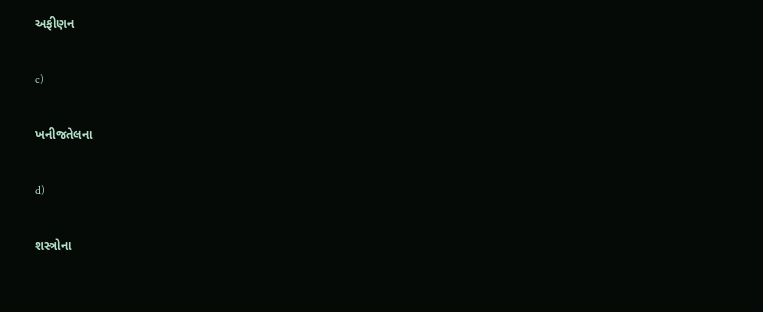અફીણન

c)

ખનીજતેલના

d)

શસ્ત્રોના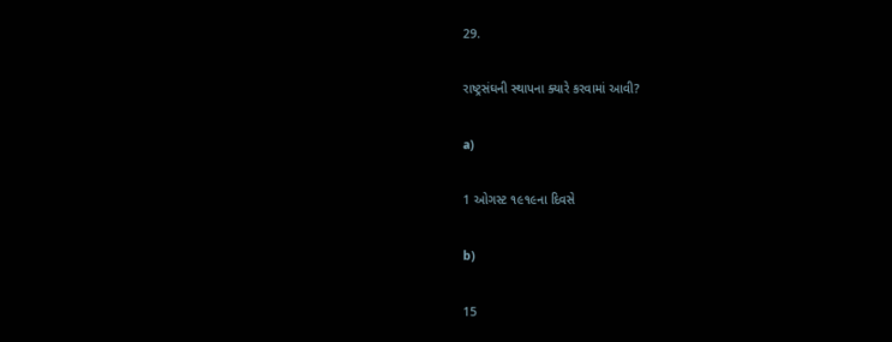29.

રાષ્ટ્રસંઘની સ્થાપના ક્યારે કરવામાં આવી?

a)

1 ઓગસ્ટ ૧૯૧૯ના દિવસે

b)

15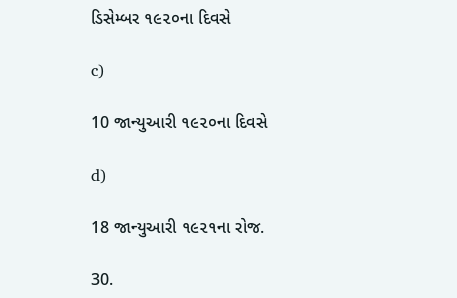ડિસેમ્બર ૧૯૨૦ના દિવસે

c)

10 જાન્યુઆરી ૧૯૨૦ના દિવસે

d)

18 જાન્યુઆરી ૧૯૨૧ના રોજ.

30.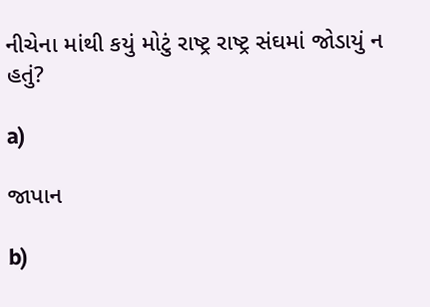નીચેના માંથી કયું મોટું રાષ્ટ્ર રાષ્ટ્ર સંઘમાં જોડાયું ન હતું?

a)

જાપાન

b)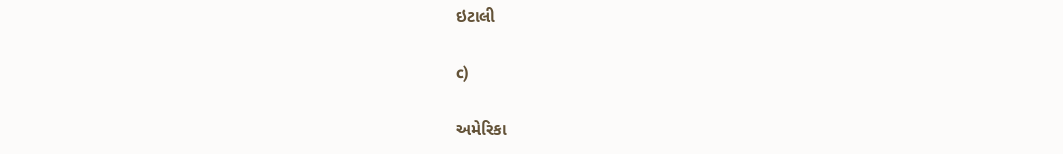ઇટાલી

c)

અમેરિકા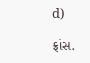d)

ફ્રાંસ.